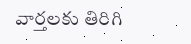వార్తలకు తిరిగి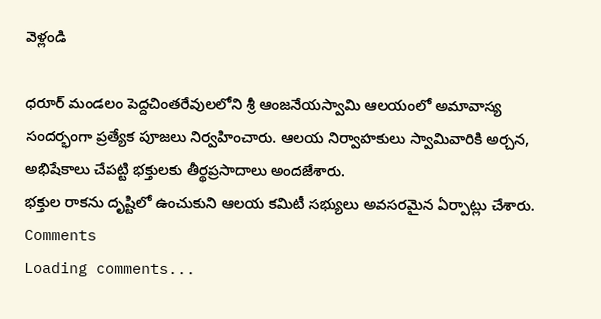వెళ్లండి

ధరూర్ మండలం పెద్దచింతరేవులలోని శ్రీ ఆంజనేయస్వామి ఆలయంలో అమావాస్య సందర్భంగా ప్రత్యేక పూజలు నిర్వహించారు. ఆలయ నిర్వాహకులు స్వామివారికి అర్చన, అభిషేకాలు చేపట్టి భక్తులకు తీర్థప్రసాదాలు అందజేశారు.
భక్తుల రాకను దృష్టిలో ఉంచుకుని ఆలయ కమిటీ సభ్యులు అవసరమైన ఏర్పాట్లు చేశారు.
Comments
Loading comments...